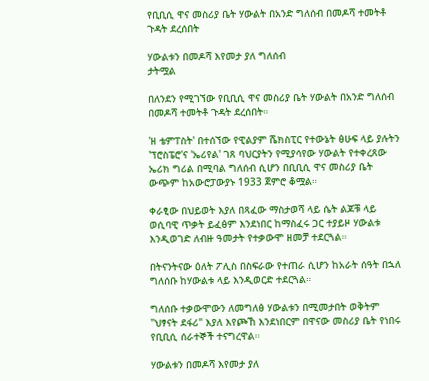የቢቢሲ ዋና መስሪያ ቤት ሃውልት በአንድ ግለሰብ በመዶሻ ተመትቶ ጉዳት ደረሰበት

ሃውልቱን በመዶሻ እየመታ ያለ ግለሰብ
ታትሟል

በለንደን የሚገኘው የቢቢሲ ዋና መስሪያ ቤት ሃውልት በአንድ ግለሰብ በመዶሻ ተመትቶ ጉዳት ደረሰበት።

'ዘ ቴምፐስት' በተሰኘው የዊልያም ሼክስፒር የተውኔት ፅሁፍ ላይ ያሉትን 'ፕሮስፔሮ'ና 'ኤሪየል' ገጸ ባህርያትን የሚያሳየው ሃውልት የተቀረጸው ኤሪክ ግሪል በሚባል ግለሰብ ሲሆን በቢቢሲ ዋና መስሪያ ቤት ውጭም ከአውሮፓውያኑ 1933 ጀምሮ ቆሟል።

ቀራፂው በህይወት እያለ በጻፈው ማስታወሻ ላይ ሴት ልጆቹ ላይ ወሲባዊ ጥቃት ይፈፅም እንደነበር ከማስፈሩ ጋር ተያይዞ ሃውልቱ እንዲወገድ ለብዙ ዓመታት የተቃውሞ ዘመቻ ተደርጓል።

በትናንትናው ዕለት ፖሊስ በስፍራው የተጠራ ሲሆን ከአራት ሰዓት በኋለ ግለሰቡ ከሃውልቱ ላይ እንዲወርድ ተደርጓል።

ግለሰቡ ተቃውሞውን ለመግለፅ ሃውልቱን በሚመታበት ወቅትም "ህፃናት ደፋሪ" እያለ እየጮኸ እንደነበርም በዋናው መስሪያ ቤት የነበሩ የቢቢሲ ሰራተኞች ተናግረዋል።

ሃውልቱን በመዶሻ እየመታ ያለ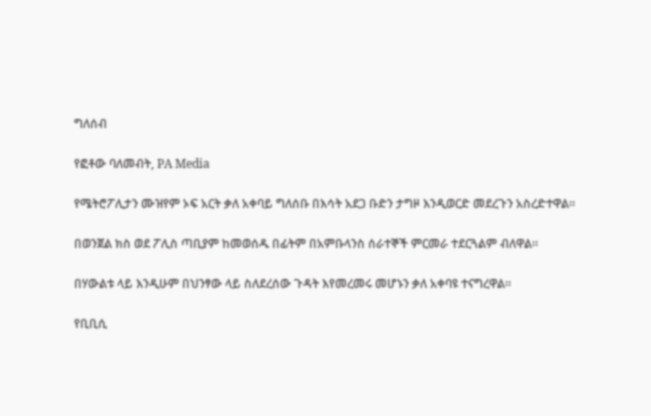ግለሰብ

የፎቶው ባለመብት, PA Media

የሜትሮፖሊታን ሙዝየም ኦፍ አርት ቃለ አቀባይ ግለሰቡ በእሳት አደጋ ቡድን ታግዞ እንዲወርድ መደረጉን አስረድተዋል።

በወንጀል ክስ ወደ ፖሊስ ጣቢያም ከመወሰዱ በፊትም በአምቡላንስ ሰራተኞች ምርመራ ተደርጓልም ብለዋል።

በሃውልቱ ላይ እንዲሁም በህንፃው ላይ ስለደረሰው ጉዳት እየመረመሩ መሆኑን ቃለ አቀባዩ ተናግረዋል።

የቢቢሲ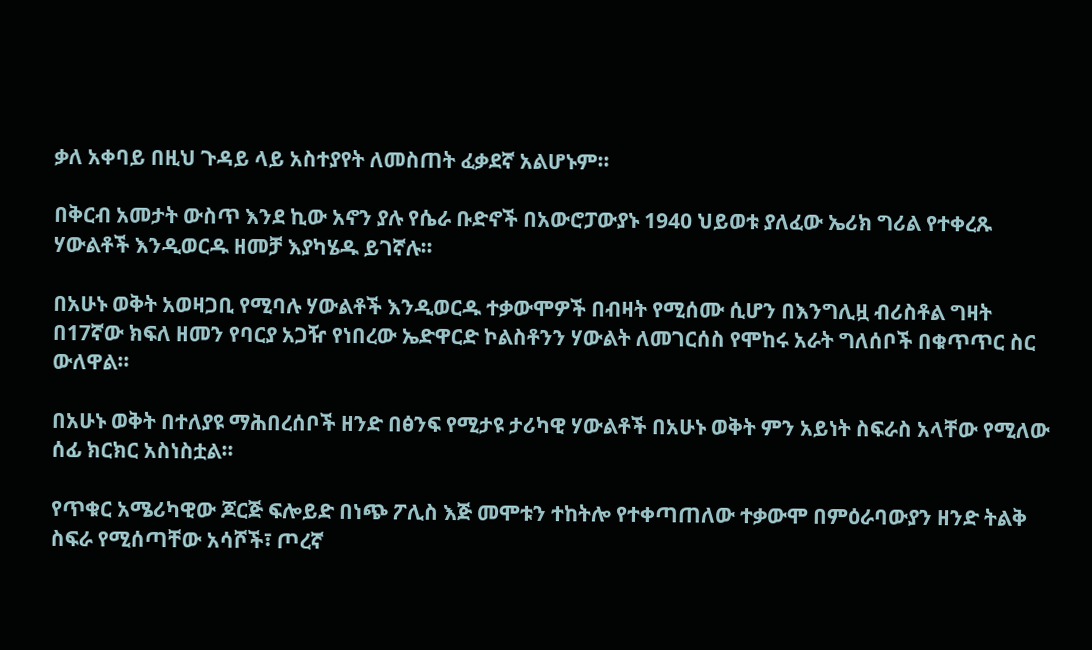ቃለ አቀባይ በዚህ ጉዳይ ላይ አስተያየት ለመስጠት ፈቃደኛ አልሆኑም።

በቅርብ አመታት ውስጥ እንደ ኪው አኖን ያሉ የሴራ ቡድኖች በአውሮፓውያኑ 1940 ህይወቱ ያለፈው ኤሪክ ግሪል የተቀረጹ ሃውልቶች እንዲወርዱ ዘመቻ እያካሄዱ ይገኛሉ።

በአሁኑ ወቅት አወዛጋቢ የሚባሉ ሃውልቶች እንዲወርዱ ተቃውሞዎች በብዛት የሚሰሙ ሲሆን በእንግሊዟ ብሪስቶል ግዛት በ17ኛው ክፍለ ዘመን የባርያ አጋዥ የነበረው ኤድዋርድ ኮልስቶንን ሃውልት ለመገርሰስ የሞከሩ አራት ግለሰቦች በቁጥጥር ስር ውለዋል።

በአሁኑ ወቅት በተለያዩ ማሕበረሰቦች ዘንድ በፅንፍ የሚታዩ ታሪካዊ ሃውልቶች በአሁኑ ወቅት ምን አይነት ስፍራስ አላቸው የሚለው ሰፊ ክርክር አስነስቷል።

የጥቁር አሜሪካዊው ጆርጅ ፍሎይድ በነጭ ፖሊስ እጅ መሞቱን ተከትሎ የተቀጣጠለው ተቃውሞ በምዕራባውያን ዘንድ ትልቅ ስፍራ የሚሰጣቸው አሳሾች፣ ጦረኛ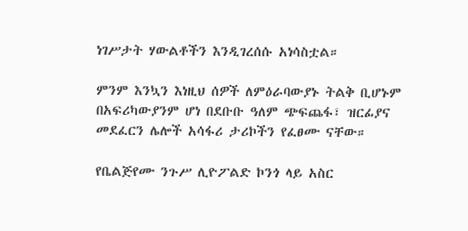ነገሥታት ሃውልቶችን እንዲገረሰሱ አነሳስቷል።

ምንም እንኳን እነዚህ ሰዎች ለምዕራባውያኑ ትልቅ ቢሆኑም በአፍሪካውያንም ሆነ በደቡቡ ዓለም ጭፍጨፋ፣ ዝርፊያና መደፈርን ሌሎች አሳፋሪ ታሪኮችን የፈፀሙ ናቸው።

የቤልጅየሙ ንጉሥ ሊዮፖልድ ኮንጎ ላይ አስር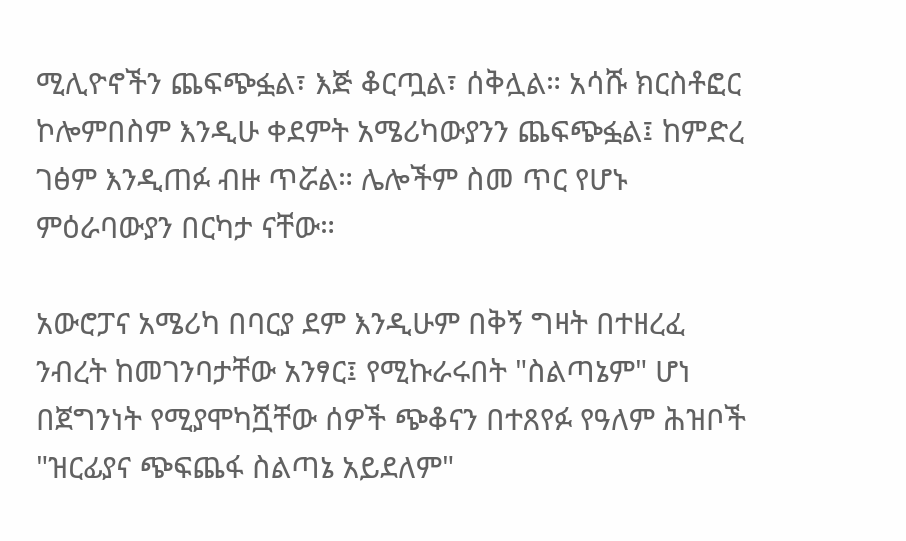ሚሊዮኖችን ጨፍጭፏል፣ እጅ ቆርጧል፣ ሰቅሏል። አሳሹ ክርስቶፎር ኮሎምበስም እንዲሁ ቀደምት አሜሪካውያንን ጨፍጭፏል፤ ከምድረ ገፅም እንዲጠፉ ብዙ ጥሯል። ሌሎችም ስመ ጥር የሆኑ ምዕራባውያን በርካታ ናቸው።

አውሮፓና አሜሪካ በባርያ ደም እንዲሁም በቅኝ ግዛት በተዘረፈ ንብረት ከመገንባታቸው አንፃር፤ የሚኩራሩበት "ስልጣኔም" ሆነ በጀግንነት የሚያሞካሿቸው ሰዎች ጭቆናን በተጸየፉ የዓለም ሕዝቦች "ዝርፊያና ጭፍጨፋ ስልጣኔ አይደለም"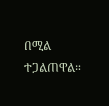በሚል ተጋልጠዋል።